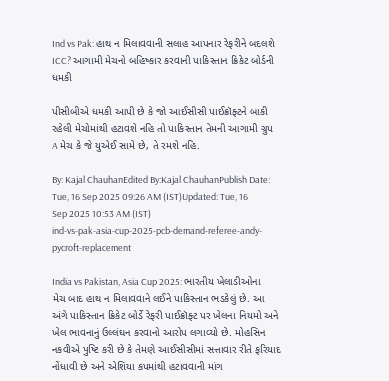Ind vs Pak: હાથ ન મિલાવવાની સલાહ આપનાર રેફરીને બદલશે ICC? આગામી મેચનો બહિષ્કાર કરવાની પાકિસ્તાન ક્રિકેટ બોર્ડની ધમકી

પીસીબીએ ધમકી આપી છે કે જો આઈસીસી પાઈક્રૉફ્ટને બાકી રહેલી મેચોમાંથી હટાવશે નહિ તો પાકિસ્તાન તેમની આગામી ગ્રુપ A મેચ કે જે યુએઈ સામે છે, તે રમશે નહિ.

By: Kajal ChauhanEdited By:Kajal ChauhanPublish Date: Tue, 16 Sep 2025 09:26 AM (IST)Updated: Tue, 16 Sep 2025 10:53 AM (IST)
ind-vs-pak-asia-cup-2025-pcb-demand-referee-andy-pycroft-replacement

India vs Pakistan, Asia Cup 2025: ભારતીય ખેલાડીઓના મેચ બાદ હાથ ન મિલાવવાને લઈને પાકિસ્તાન ભડકેલું છે. આ અંગે પાકિસ્તાન ક્રિકેટ બોર્ડે રેફરી પાઈક્રૉફ્ટ પર ખેલના નિયમો અને ખેલ ભાવનાનું ઉલ્લંઘન કરવાનો આરોપ લગાવ્યો છે. મોહસિન નકવીએ પુષ્ટિ કરી છે કે તેમણે આઈસીસીમાં સત્તાવાર રીતે ફરિયાદ નોંધાવી છે અને એશિયા કપમાંથી હટાવવાની માંગ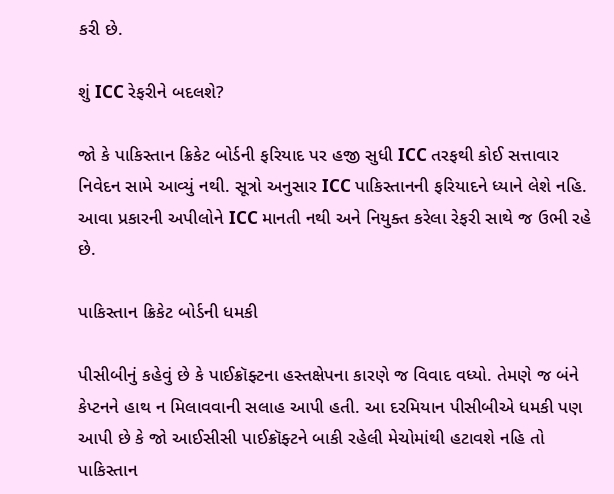કરી છે.

શું ICC રેફરીને બદલશે?

જો કે પાકિસ્તાન ક્રિકેટ બોર્ડની ફરિયાદ પર હજી સુધી ICC તરફથી કોઈ સત્તાવાર નિવેદન સામે આવ્યું નથી. સૂત્રો અનુસાર ICC પાકિસ્તાનની ફરિયાદને ધ્યાને લેશે નહિ. આવા પ્રકારની અપીલોને ICC માનતી નથી અને નિયુક્ત કરેલા રેફરી સાથે જ ઉભી રહે છે.

પાકિસ્તાન ક્રિકેટ બોર્ડની ધમકી

પીસીબીનું કહેવું છે કે પાઈક્રૉફ્ટના હસ્તક્ષેપના કારણે જ વિવાદ વધ્યો. તેમણે જ બંને કેપ્ટનને હાથ ન મિલાવવાની સલાહ આપી હતી. આ દરમિયાન પીસીબીએ ધમકી પણ આપી છે કે જો આઈસીસી પાઈક્રૉફ્ટને બાકી રહેલી મેચોમાંથી હટાવશે નહિ તો પાકિસ્તાન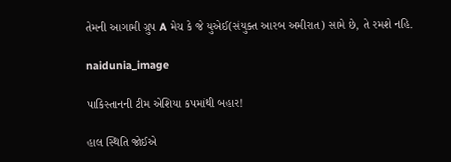તેમની આગામી ગ્રુપ A મેચ કે જે યુએઈ(સંયુક્ત આરબ અમીરાત) સામે છે, તે રમશે નહિ.

naidunia_image

પાકિસ્તાનની ટીમ એશિયા કપમાંથી બહાર!

હાલ સ્થિતિ જોઈએ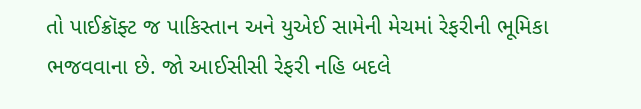તો પાઈક્રૉફ્ટ જ પાકિસ્તાન અને યુએઈ સામેની મેચમાં રેફરીની ભૂમિકા ભજવવાના છે. જો આઈસીસી રેફરી નહિ બદલે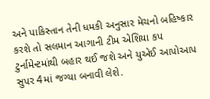અને પાકિસ્તાન તેની ધમકી અનુસાર મેચનો બહિષ્કાર કરશે તો સલમાન આગાની ટીમ એશિયા કપ ટુર્નામેન્ટમાંથી બહાર થઈ જશે અને યુએઈ આપોઆપ સુપર 4માં જગ્યા બનાવી લેશે.